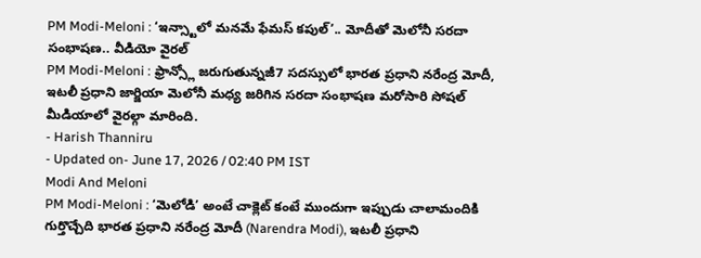PM Modi-Meloni : ‘ఇన్స్టాలో మనమే ఫేమస్ కపుల్’.. మోదీతో మెలోనీ సరదా సంభాషణ.. వీడియో వైరల్
PM Modi-Meloni : ఫ్రాన్స్లో జరుగుతున్నజీ7 సదస్సులో భారత ప్రధాని నరేంద్ర మోదీ, ఇటలీ ప్రధాని జార్జియా మెలోనీ మధ్య జరిగిన సరదా సంభాషణ మరోసారి సోషల్ మీడియాలో వైరల్గా మారింది.
- Harish Thanniru
- Updated on- June 17, 2026 / 02:40 PM IST
Modi And Meloni
PM Modi-Meloni : ‘మెలోడి’ అంటే చాక్లెట్ కంటే ముందుగా ఇప్పుడు చాలామందికి గుర్తొచ్చేది భారత ప్రధాని నరేంద్ర మోదీ (Narendra Modi), ఇటలీ ప్రధాని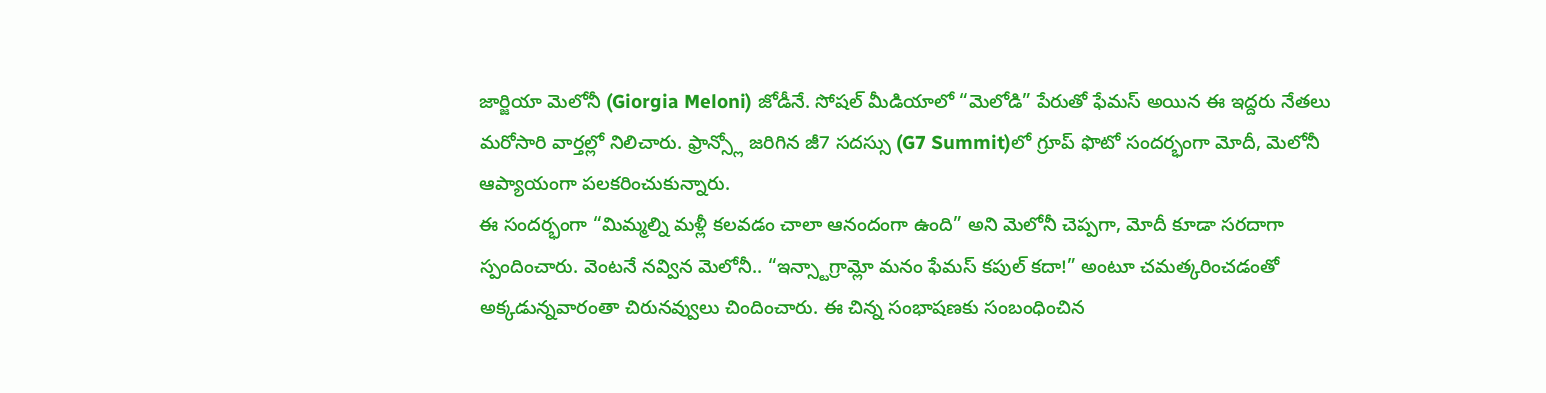జార్జియా మెలోనీ (Giorgia Meloni) జోడీనే. సోషల్ మీడియాలో “మెలోడి” పేరుతో ఫేమస్ అయిన ఈ ఇద్దరు నేతలు మరోసారి వార్తల్లో నిలిచారు. ఫ్రాన్స్లో జరిగిన జీ7 సదస్సు (G7 Summit)లో గ్రూప్ ఫొటో సందర్భంగా మోదీ, మెలోనీ ఆప్యాయంగా పలకరించుకున్నారు.
ఈ సందర్భంగా “మిమ్మల్ని మళ్లీ కలవడం చాలా ఆనందంగా ఉంది” అని మెలోనీ చెప్పగా, మోదీ కూడా సరదాగా స్పందించారు. వెంటనే నవ్విన మెలోనీ.. “ఇన్స్టాగ్రామ్లో మనం ఫేమస్ కపుల్ కదా!” అంటూ చమత్కరించడంతో అక్కడున్నవారంతా చిరునవ్వులు చిందించారు. ఈ చిన్న సంభాషణకు సంబంధించిన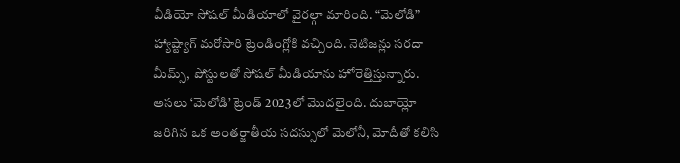వీడియో సోషల్ మీడియాలో వైరల్గా మారింది. “మెలోడి” హ్యాష్ట్యాగ్ మరోసారి ట్రెండింగ్లోకి వచ్చింది. నెటిజన్లు సరదా మీమ్స్, పోస్టులతో సోషల్ మీడియాను హోరెత్తిస్తున్నారు.
అసలు ‘మెలోడి’ ట్రెండ్ 2023లో మొదలైంది. దుబాయ్లో జరిగిన ఒక అంతర్జాతీయ సదస్సులో మెలోనీ, మోదీతో కలిసి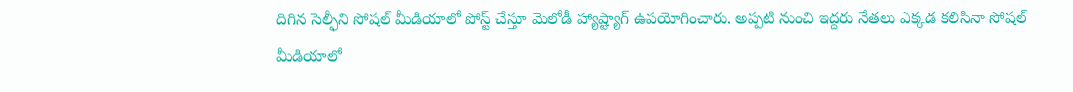దిగిన సెల్ఫీని సోషల్ మీడియాలో పోస్ట్ చేస్తూ మెలోడీ హ్యాష్ట్యాగ్ ఉపయోగించారు. అప్పటి నుంచి ఇద్దరు నేతలు ఎక్కడ కలిసినా సోషల్ మీడియాలో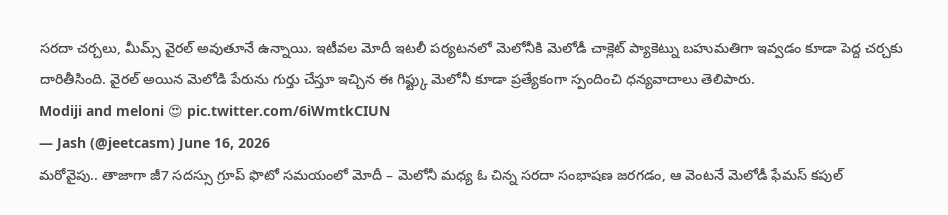సరదా చర్చలు, మీమ్స్ వైరల్ అవుతూనే ఉన్నాయి. ఇటీవల మోదీ ఇటలీ పర్యటనలో మెలోనీకి మెలోడీ చాక్లెట్ ప్యాకెట్ను బహుమతిగా ఇవ్వడం కూడా పెద్ద చర్చకు దారితీసింది. వైరల్ అయిన మెలోడి పేరును గుర్తు చేస్తూ ఇచ్చిన ఈ గిఫ్ట్కు మెలోనీ కూడా ప్రత్యేకంగా స్పందించి ధన్యవాదాలు తెలిపారు.
Modiji and meloni 😍 pic.twitter.com/6iWmtkCIUN
— Jash (@jeetcasm) June 16, 2026
మరోవైపు.. తాజాగా జీ7 సదస్సు గ్రూప్ ఫొటో సమయంలో మోదీ – మెలోనీ మధ్య ఓ చిన్న సరదా సంభాషణ జరగడం, ఆ వెంటనే మెలోడీ ఫేమస్ కపుల్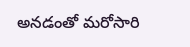అనడంతో మరోసారి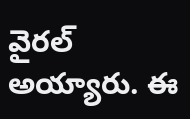వైరల్ అయ్యారు. ఈ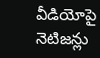వీడియోపై నెటిజన్లు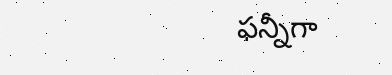ఫన్నీగా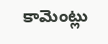కామెంట్లు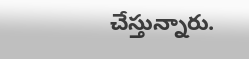చేస్తున్నారు.